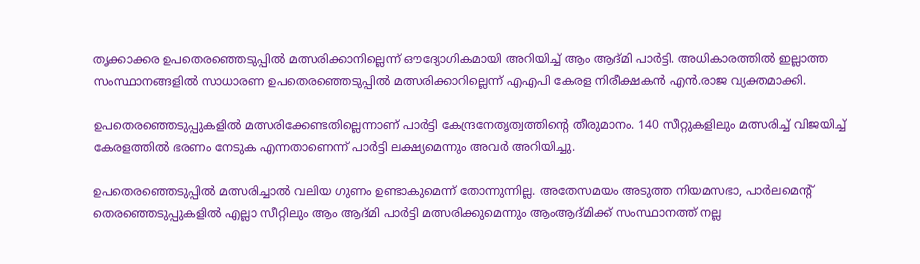തൃക്കാക്കര ഉപതെരഞ്ഞെടുപ്പില്‍ മത്സരിക്കാനില്ലെന്ന് ഔദ്യോഗികമായി അറിയിച്ച് ആം ആദ്മി പാര്‍ട്ടി. അധികാരത്തില്‍ ഇല്ലാത്ത സംസ്ഥാനങ്ങളില്‍ സാധാരണ ഉപതെരഞ്ഞെടുപ്പില്‍ മത്സരിക്കാറില്ലെന്ന് എഎപി കേരള നിരീക്ഷകന്‍ എന്‍.രാജ വ്യക്തമാക്കി.

ഉപതെരഞ്ഞെടുപ്പുകളില്‍ മത്സരിക്കേണ്ടതില്ലെന്നാണ് പാര്‍ട്ടി കേന്ദ്രനേതൃത്വത്തിന്റെ തീരുമാനം. 140 സീറ്റുകളിലും മത്സരിച്ച് വിജയിച്ച് കേരളത്തില്‍ ഭരണം നേടുക എന്നതാണെന്ന് പാര്‍ട്ടി ലക്ഷ്യമെന്നും അവര്‍ അറിയിച്ചു.

ഉപതെരഞ്ഞെടുപ്പില്‍ മത്സരിച്ചാല്‍ വലിയ ഗുണം ഉണ്ടാകുമെന്ന് തോന്നുന്നില്ല. അതേസമയം അടുത്ത നിയമസഭാ, പാര്‍ലമെന്റ് തെരഞ്ഞെടുപ്പുകളില്‍ എല്ലാ സീറ്റിലും ആം ആദ്മി പാര്‍ട്ടി മത്സരിക്കുമെന്നും ആംആദ്മിക്ക് സംസ്ഥാനത്ത് നല്ല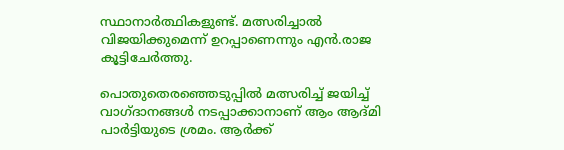സ്ഥാനാര്‍ത്ഥികളുണ്ട്. മത്സരിച്ചാല്‍ വിജയിക്കുമെന്ന് ഉറപ്പാണെന്നും എന്‍.രാജ കൂട്ടിചേര്‍ത്തു.

പൊതുതെരഞ്ഞെടുപ്പില്‍ മത്സരിച്ച് ജയിച്ച് വാഗ്ദാനങ്ങള്‍ നടപ്പാക്കാനാണ് ആം ആദ്മി പാര്‍ട്ടിയുടെ ശ്രമം. ആര്‍ക്ക്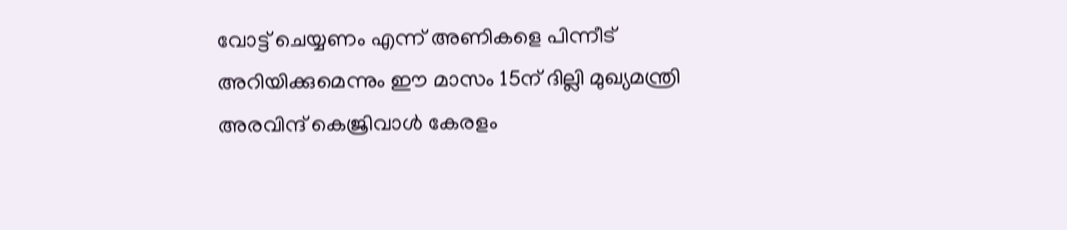വോട്ട് ചെയ്യണം എന്ന് അണികളെ പിന്നീട് അറിയിക്കുമെന്നും ഈ മാസം 15ന് ദില്ലി മുഖ്യമന്ത്രി അരവിന്ദ് കെജ്രിവാള്‍ കേരളം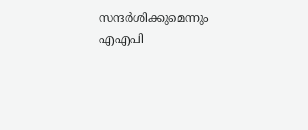സന്ദര്‍ശിക്കുമെന്നും എഎപി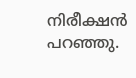നിരീക്ഷന്‍ പറഞ്ഞു.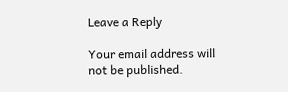Leave a Reply

Your email address will not be published.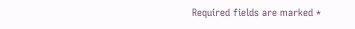Required fields are marked *